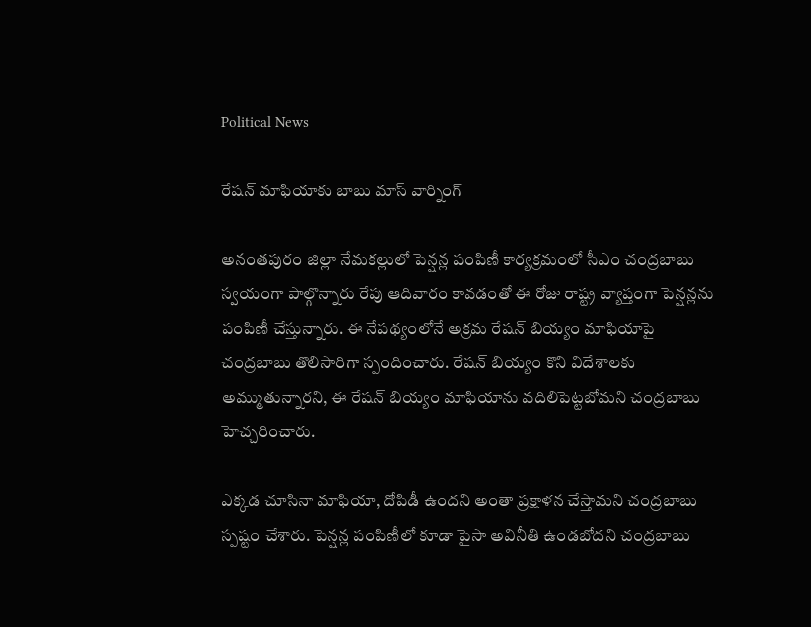Political News

రేషన్ మాఫియాకు బాబు మాస్ వార్నింగ్

అనంతపురం జిల్లా నేమకల్లులో పెన్షన్ల పంపిణీ కార్యక్రమంలో సీఎం చంద్రబాబు స్వయంగా పాల్గొన్నారు రేపు ఆదివారం కావడంతో ఈ రోజు రాష్ట్ర వ్యాప్తంగా పెన్షన్లను పంపిణీ చేస్తున్నారు. ఈ నేపథ్యంలోనే అక్రమ రేషన్ బియ్యం మాఫియాపై చంద్రబాబు తొలిసారిగా స్పందించారు. రేషన్ బియ్యం కొని విదేశాలకు అమ్ముతున్నారని, ఈ రేషన్ బియ్యం మాఫియాను వదిలిపెట్టబోమని చంద్రబాబు హెచ్చరించారు.

ఎక్కడ చూసినా మాఫియా, దోపిడీ ఉందని అంతా ప్రక్షాళన చేస్తామని చంద్రబాబు స్పష్టం చేశారు. పెన్షన్ల పంపిణీలో కూడా పైసా అవినీతి ఉండబోదని చంద్రబాబు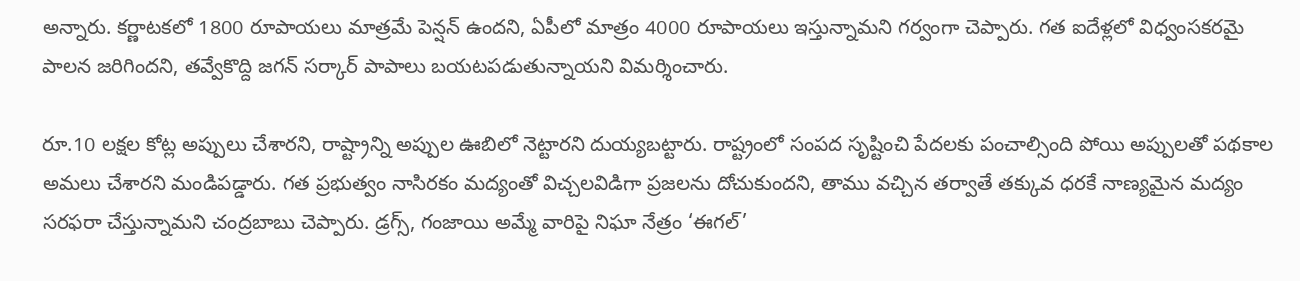అన్నారు. కర్ణాటకలో 1800 రూపాయలు మాత్రమే పెన్షన్ ఉందని, ఏపీలో మాత్రం 4000 రూపాయలు ఇస్తున్నామని గర్వంగా చెప్పారు. గత ఐదేళ్లలో విధ్వంసకరమై పాలన జరిగిందని, తవ్వేకొద్ది జగన్ సర్కార్ పాపాలు బయటపడుతున్నాయని విమర్శించారు.

రూ.10 లక్షల కోట్ల అప్పులు చేశారని, రాష్ట్రాన్ని అప్పుల ఊబిలో నెట్టారని దుయ్యబట్టారు. రాష్ట్రంలో సంపద సృష్టించి పేదలకు పంచాల్సింది పోయి అప్పులతో పథకాల అమలు చేశారని మండిపడ్డారు. గత ప్రభుత్వం నాసిరకం మద్యంతో విచ్చలవిడిగా ప్రజలను దోచుకుందని, తాము వచ్చిన తర్వాతే తక్కువ ధరకే నాణ్యమైన మద్యం సరఫరా చేస్తున్నామని చంద్రబాబు చెప్పారు. డ్రగ్స్, గంజాయి అమ్మే వారిపై నిఘా నేత్రం ‘ఈగల్’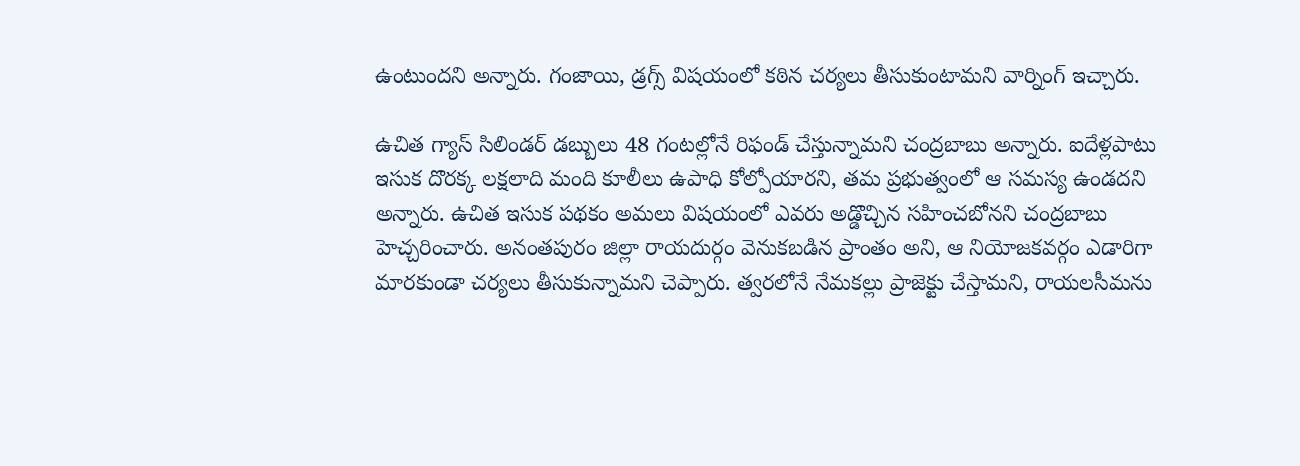ఉంటుందని అన్నారు. గంజాయి, డ్రగ్స్ విషయంలో కఠిన చర్యలు తీసుకుంటామని వార్నింగ్ ఇచ్చారు.

ఉచిత గ్యాస్ సిలిండర్ డబ్బులు 48 గంటల్లోనే రిఫండ్ చేస్తున్నామని చంద్రబాబు అన్నారు. ఐదేళ్లపాటు ఇసుక దొరక్క లక్షలాది మంది కూలీలు ఉపాధి కోల్పోయారని, తమ ప్రభుత్వంలో ఆ సమస్య ఉండదని అన్నారు. ఉచిత ఇసుక పథకం అమలు విషయంలో ఎవరు అడ్డొచ్చిన సహించబోనని చంద్రబాబు హెచ్చరించారు. అనంతపురం జిల్లా రాయదుర్గం వెనుకబడిన ప్రాంతం అని, ఆ నియోజకవర్గం ఎడారిగా మారకుండా చర్యలు తీసుకున్నామని చెప్పారు. త్వరలోనే నేమకల్లు ప్రాజెక్టు చేస్తామని, రాయలసీమను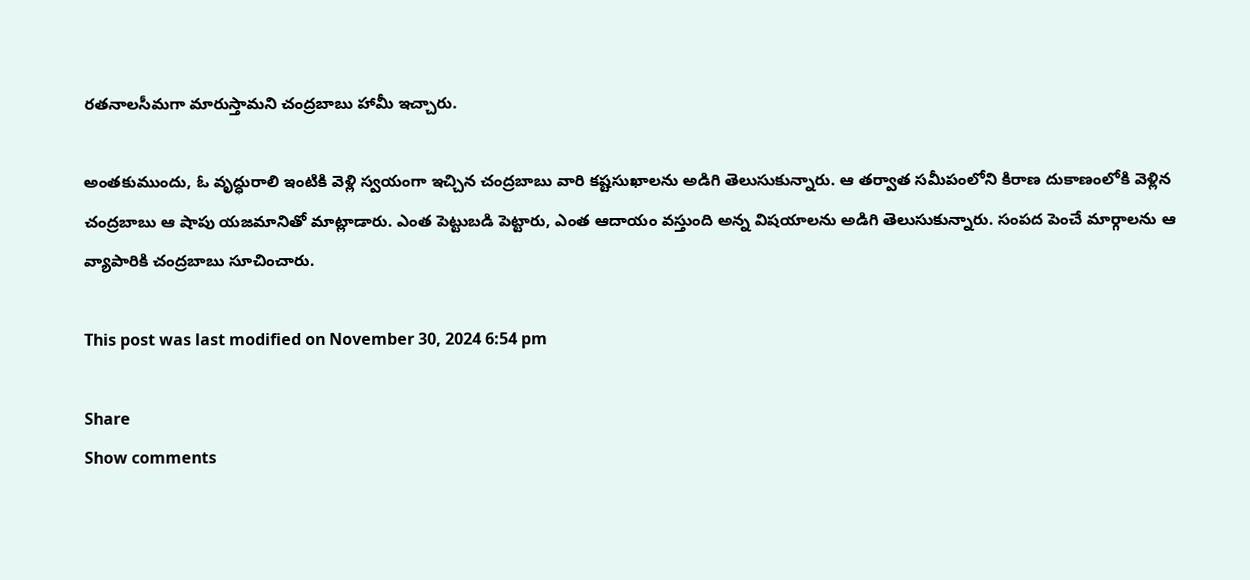రతనాలసీమగా మారుస్తామని చంద్రబాబు హామీ ఇచ్చారు.

అంతకుముందు, ఓ వృద్ధురాలి ఇంటికి వెళ్లి స్వయంగా ఇచ్చిన చంద్రబాబు వారి కష్టసుఖాలను అడిగి తెలుసుకున్నారు. ఆ తర్వాత సమీపంలోని కిరాణ దుకాణంలోకి వెళ్లిన చంద్రబాబు ఆ షాపు యజమానితో మాట్లాడారు. ఎంత పెట్టుబడి పెట్టారు, ఎంత ఆదాయం వస్తుంది అన్న విషయాలను అడిగి తెలుసుకున్నారు. సంపద పెంచే మార్గాలను ఆ వ్యాపారికి చంద్రబాబు సూచించారు.

This post was last modified on November 30, 2024 6:54 pm

Share
Show comments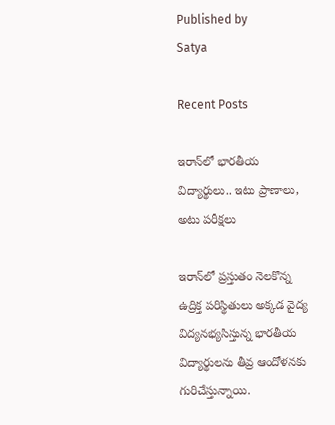Published by
Satya

Recent Posts

ఇరాన్‌లో భారతీయ విద్యార్థులు.. ఇటు ప్రాణాలు, అటు పరీక్షలు

ఇరాన్‌లో ప్రస్తుతం నెలకొన్న ఉద్రిక్త పరిస్థితులు అక్కడ వైద్య విద్యనభ్యసిస్తున్న భారతీయ విద్యార్థులను తీవ్ర ఆందోళనకు గురిచేస్తున్నాయి.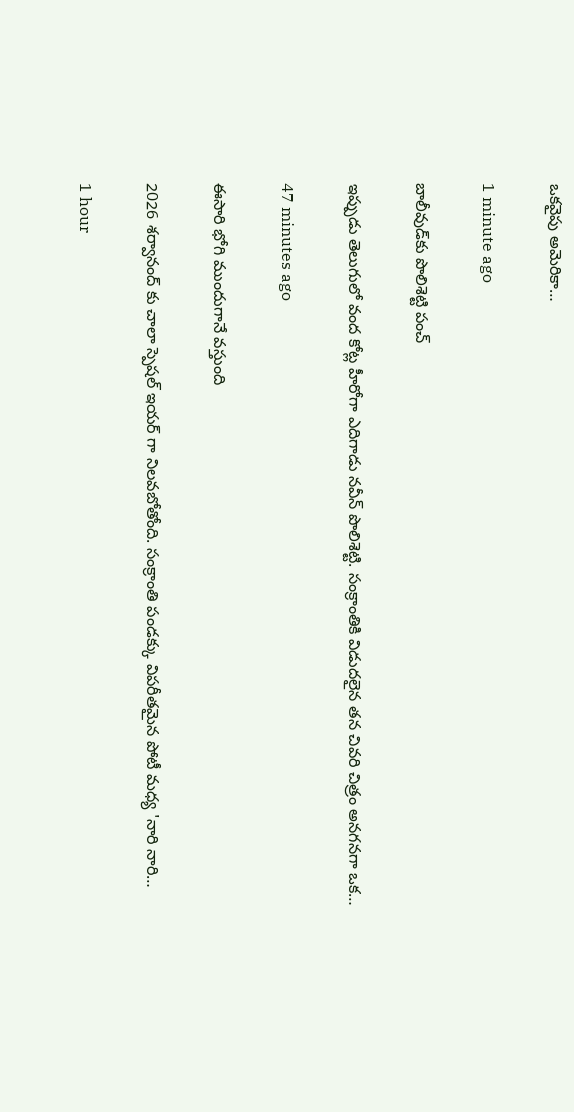ఒకవైపు అమెరికా…

1 minute ago

బాలీవుడ్‌కు పొలిశెట్టి పంచ్

ఇప్పుడు తెలుగులో వంద కోట్ల హీరోగా ఎదిగాడు న‌వీన్ పొలిశెట్టి. సంక్రాంతికి విడుదలైన త‌న చివ‌రి చిత్రం అన‌గ‌న‌గా ఒక…

47 minutes ago

ఈసారి భోగి ముందుగానే వస్తుంది

2026 శర్వానంద్ కు చాలా స్పెషల్ ఇయర్ గా నిలవబోతోంది. సంక్రాంతి పండక్కు విపరీతమైన పోటీ మధ్య 'నారి నారి…

1 hour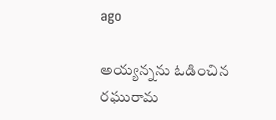ago

అయ్యన్నను ఓడించిన రఘురామ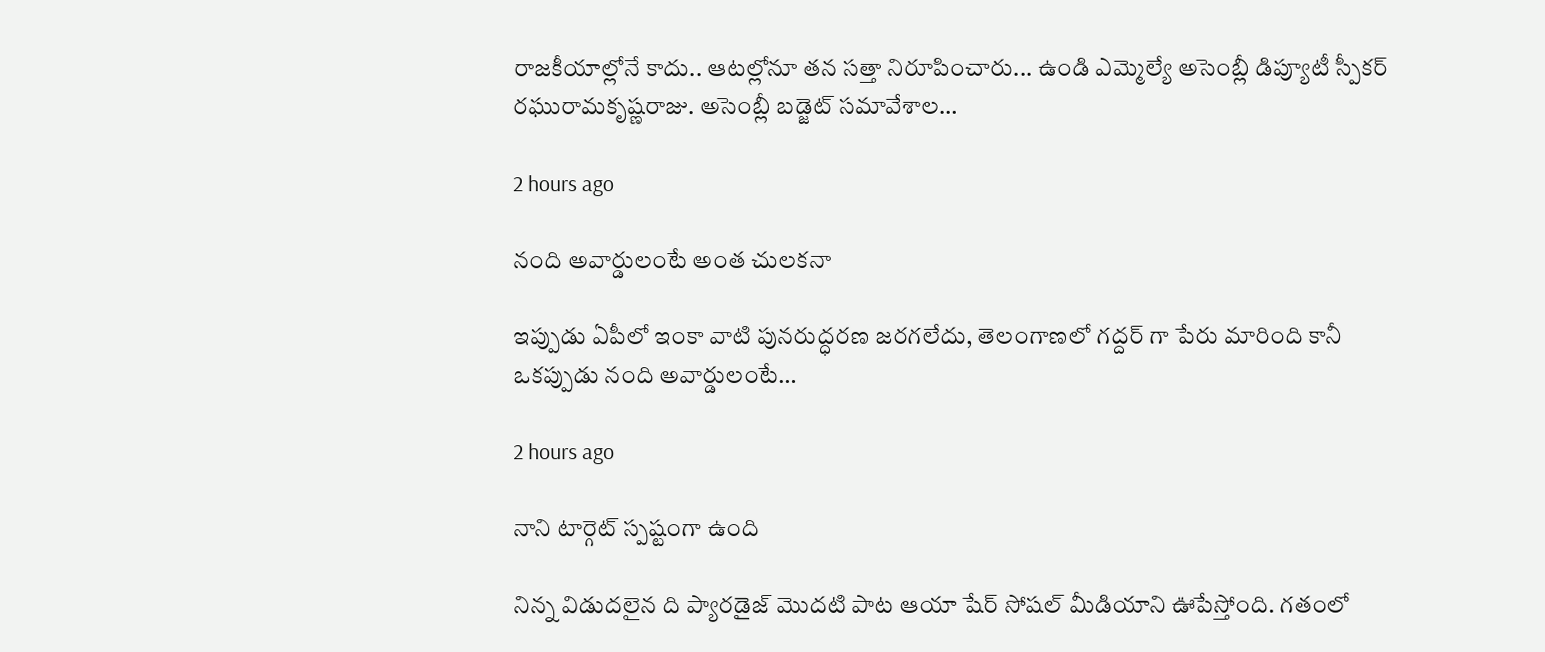రాజ‌కీయాల్లోనే కాదు.. ఆట‌ల్లోనూ త‌న సత్తా నిరూపించారు... ఉండి ఎమ్మెల్యే అసెంబ్లీ డిప్యూటీ స్పీక‌ర్ ర‌ఘురామ‌కృష్ణ‌రాజు. అసెంబ్లీ బడ్జెట్ స‌మావేశాల…

2 hours ago

నంది అవార్డులంటే అంత చులకనా

ఇప్పుడు ఏపీలో ఇంకా వాటి పునరుద్ధరణ జరగలేదు, తెలంగాణలో గద్దర్ గా పేరు మారింది కానీ ఒకప్పుడు నంది అవార్డులంటే…

2 hours ago

నాని టార్గెట్ స్పష్టంగా ఉంది

నిన్న విడుదలైన ది ప్యారడైజ్ మొదటి పాట ఆయా షేర్ సోషల్ మీడియాని ఊపేస్తోంది. గతంలో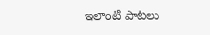ఇలాంటి పాటలు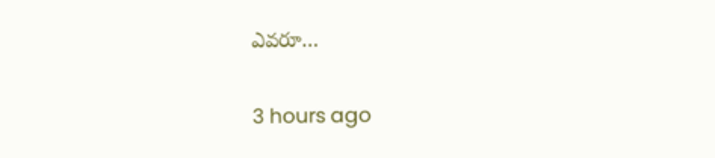ఎవరూ…

3 hours ago